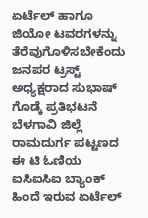ಏರ್ಟೆಲ್ ಹಾಗೂ ಜಿಯೋ ಟವರಗಳನ್ನು ತೆರೆವುಗೊಳಿಸಬೇಕೆಂದು ಜನಪರ ಟ್ರಸ್ಟ್ ಅಧ್ಯಕ್ಷರಾದ ಸುಭಾಷ್ ಗೊಡ್ಕೆ ಪ್ರತಿಭಟನೆ
ಬೆಳಗಾವಿ ಜಿಲ್ಲೆ ರಾಮದುರ್ಗ ಪಟ್ಟಣದ ಈ ಟಿ ಓಣಿಯ ಐಸಿಐಸಿಐ ಬ್ಯಾಂಕ್ ಹಿಂದೆ ಇರುವ ಏರ್ಟೆಲ್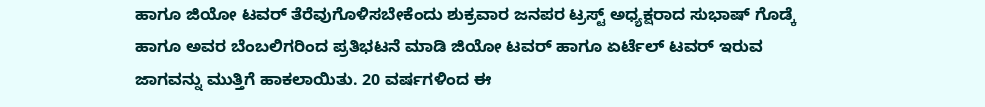ಹಾಗೂ ಜಿಯೋ ಟವರ್ ತೆರೆವುಗೊಳಿಸಬೇಕೆಂದು ಶುಕ್ರವಾರ ಜನಪರ ಟ್ರಸ್ಟ್ ಅಧ್ಯಕ್ಷರಾದ ಸುಭಾಷ್ ಗೊಡ್ಕೆ ಹಾಗೂ ಅವರ ಬೆಂಬಲಿಗರಿಂದ ಪ್ರತಿಭಟನೆ ಮಾಡಿ ಜಿಯೋ ಟವರ್ ಹಾಗೂ ಏರ್ಟೆಲ್ ಟವರ್ ಇರುವ ಜಾಗವನ್ನು ಮುತ್ತಿಗೆ ಹಾಕಲಾಯಿತು. 20 ವರ್ಷಗಳಿಂದ ಈ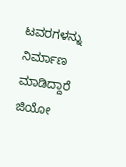ಟವರಗಳನ್ನು ನಿರ್ಮಾಣ ಮಾಡಿದ್ದಾರೆ ಜಿಯೋ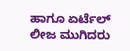ಹಾಗೂ ಏರ್ಟೆಲ್ ಲೀಜ ಮುಗಿದರು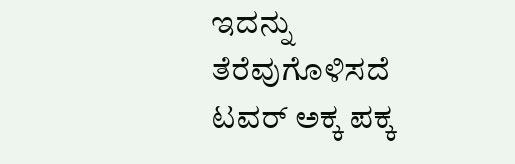ಇದನ್ನು ತೆರೆವುಗೊಳಿಸದೆ ಟವರ್ ಅಕ್ಕ ಪಕ್ಕ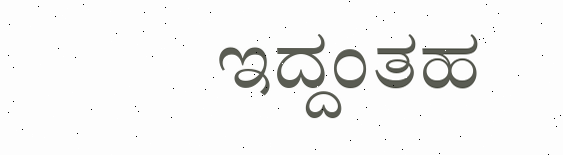ಇದ್ದಂತಹ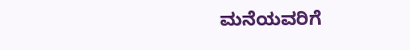ಮನೆಯವರಿಗೆ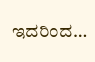ಇದರಿಂದ…